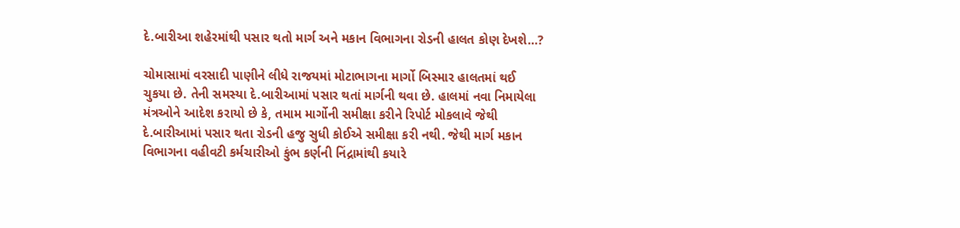દે.બારીઆ શહેરમાંથી પસાર થતો માર્ગ અને મકાન વિભાગના રોડની હાલત કોણ દેખશે…?

ચોમાસામાં વરસાદી પાણીને લીધે રાજયમાં મોટાભાગના માર્ગો બિસ્માર હાલતમાં થઈ ચુકયા છે. તેની સમસ્યા દે.બારીઆમાં પસાર થતાં માર્ગની થવા છે. હાલમાં નવા નિમાયેલા મંત્રઓને આદેશ કરાયો છે કે, તમામ માર્ગોની સમીક્ષા કરીને રિપોર્ટ મોકલાવે જેથી દે.બારીઆમાં પસાર થતા રોડની હજુ સુધી કોઈએ સમીક્ષા કરી નથી. જેથી માર્ગ મકાન વિભાગના વહીવટી કર્મચારીઓ કુંભ કર્ણની નિંદ્રામાંથી કયારે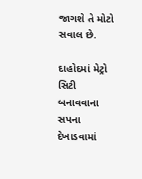જાગશે તે મોટો સવાલ છે.

દાહોદમાં મેટ્રો સિટી બનાવવાના સપના દેખાડવામાં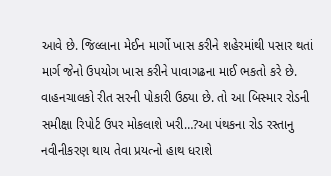આવે છે. જિલ્લાના મેઈન માર્ગો ખાસ કરીને શહેરમાંથી પસાર થતાં માર્ગ જેનો ઉપયોગ ખાસ કરીને પાવાગઢના માઈ ભકતો કરે છે. વાહનચાલકો રીત સરની પોકારી ઉઠ્યા છે. તો આ બિસ્માર રોડની સમીક્ષા રિપોર્ટ ઉપર મોકલાશે ખરી…?આ પંથકના રોડ રસ્તાનુ નવીનીકરણ થાય તેવા પ્રયત્નો હાથ ધરાશે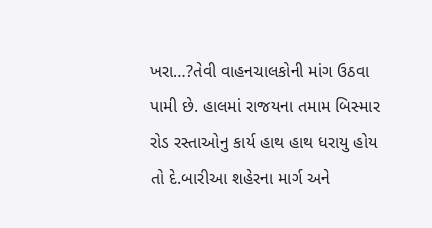ખરા…?તેવી વાહનચાલકોની માંગ ઉઠવા પામી છે. હાલમાં રાજયના તમામ બિસ્માર રોડ રસ્તાઓનુ કાર્ય હાથ હાથ ધરાયુ હોય તો દે.બારીઆ શહેરના માર્ગ અને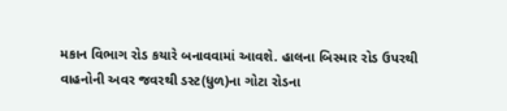મકાન વિભાગ રોડ કયારે બનાવવામાં આવશે. હાલના બિસ્માર રોડ ઉપરથી વાહનોની અવર જવરથી ડસ્ટ(ધુળ)ના ગોટા રોડના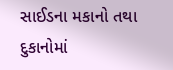સાઈડના મકાનો તથા દુકાનોમાં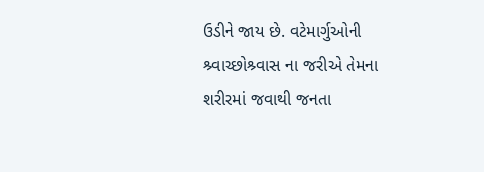ઉડીને જાય છે. વટેમાર્ગુઓની શ્ર્વાચ્છોશ્ર્વાસ ના જરીએ તેમના શરીરમાં જવાથી જનતા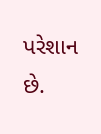પરેશાન છે.